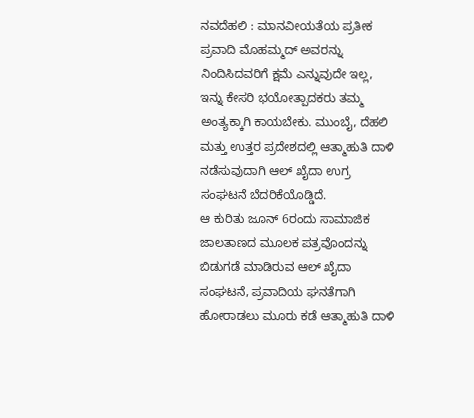ನವದೆಹಲಿ : ಮಾನವೀಯತೆಯ ಪ್ರತೀಕ ಪ್ರವಾದಿ ಮೊಹಮ್ಮದ್ ಅವರನ್ನು ನಿಂದಿಸಿದವರಿಗೆ ಕ್ಷಮೆ ಎನ್ನುವುದೇ ಇಲ್ಲ, ಇನ್ನು ಕೇಸರಿ ಭಯೋತ್ಪಾದಕರು ತಮ್ಮ ಅಂತ್ಯಕ್ಕಾಗಿ ಕಾಯಬೇಕು. ಮುಂಬೈ, ದೆಹಲಿ ಮತ್ತು ಉತ್ತರ ಪ್ರದೇಶದಲ್ಲಿ ಆತ್ಮಾಹುತಿ ದಾಳಿ ನಡೆಸುವುದಾಗಿ ಆಲ್ ಖೈದಾ ಉಗ್ರ ಸಂಘಟನೆ ಬೆದರಿಕೆಯೊಡ್ಡಿದೆ.
ಆ ಕುರಿತು ಜೂನ್ 6ರಂದು ಸಾಮಾಜಿಕ ಜಾಲತಾಣದ ಮೂಲಕ ಪತ್ರವೊಂದನ್ನು ಬಿಡುಗಡೆ ಮಾಡಿರುವ ಆಲ್ ಖೈದಾ ಸಂಘಟನೆ, ಪ್ರವಾದಿಯ ಘನತೆಗಾಗಿ ಹೋರಾಡಲು ಮೂರು ಕಡೆ ಆತ್ಮಾಹುತಿ ದಾಳಿ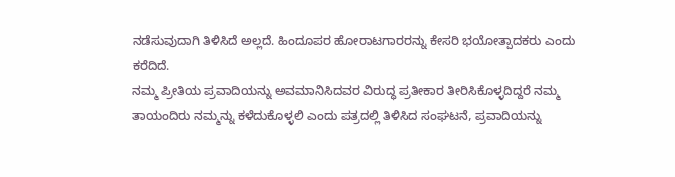ನಡೆಸುವುದಾಗಿ ತಿಳಿಸಿದೆ ಅಲ್ಲದೆ. ಹಿಂದೂಪರ ಹೋರಾಟಗಾರರನ್ನು ಕೇಸರಿ ಭಯೋತ್ಪಾದಕರು ಎಂದು ಕರೆದಿದೆ.
ನಮ್ಮ ಪ್ರೀತಿಯ ಪ್ರವಾದಿಯನ್ನು ಅವಮಾನಿಸಿದವರ ವಿರುದ್ಧ ಪ್ರತೀಕಾರ ತೀರಿಸಿಕೊಳ್ಳದಿದ್ದರೆ ನಮ್ಮ ತಾಯಂದಿರು ನಮ್ಮನ್ನು ಕಳೆದುಕೊಳ್ಳಲಿ ಎಂದು ಪತ್ರದಲ್ಲಿ ತಿಳಿಸಿದ ಸಂಘಟನೆ, ಪ್ರವಾದಿಯನ್ನು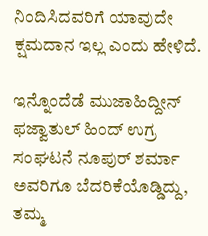ನಿಂದಿಸಿದವರಿಗೆ ಯಾವುದೇ ಕ್ಷಮದಾನ ಇಲ್ಲ ಎಂದು ಹೇಳಿದೆ.

ಇನ್ನೊಂದೆಡೆ ಮುಜಾಹಿದ್ದೀನ್ ಫಜ್ವಾತುಲ್ ಹಿಂದ್ ಉಗ್ರ ಸಂಘಟನೆ ನೂಪುರ್ ಶರ್ಮಾ ಅವರಿಗೂ ಬೆದರಿಕೆಯೊಡ್ಡಿದ್ದು, ತಮ್ಮ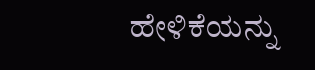ಹೇಳಿಕೆಯನ್ನು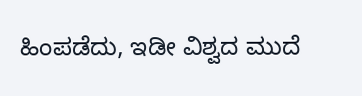ಹಿಂಪಡೆದು, ಇಡೀ ವಿಶ್ವದ ಮುದೆ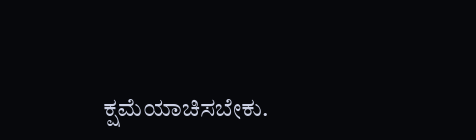ಕ್ಷಮೆಯಾಚಿಸಬೇಕು.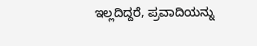ಇಲ್ಲದಿದ್ದರೆ, ಪ್ರವಾದಿಯನ್ನು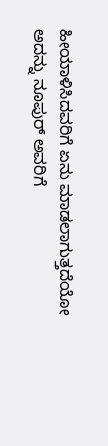ಹೀಯಾಳಿಸಿದವರಿಗೆ ಏನು ಮಾಡಲಾಗುತ್ತದೆಯೋ ಅದನ್ನು ನೂಪುರ್ ಅವರಿಗೆ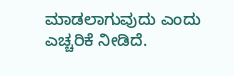ಮಾಡಲಾಗುವುದು ಎಂದು ಎಚ್ಚರಿಕೆ ನೀಡಿದೆ.